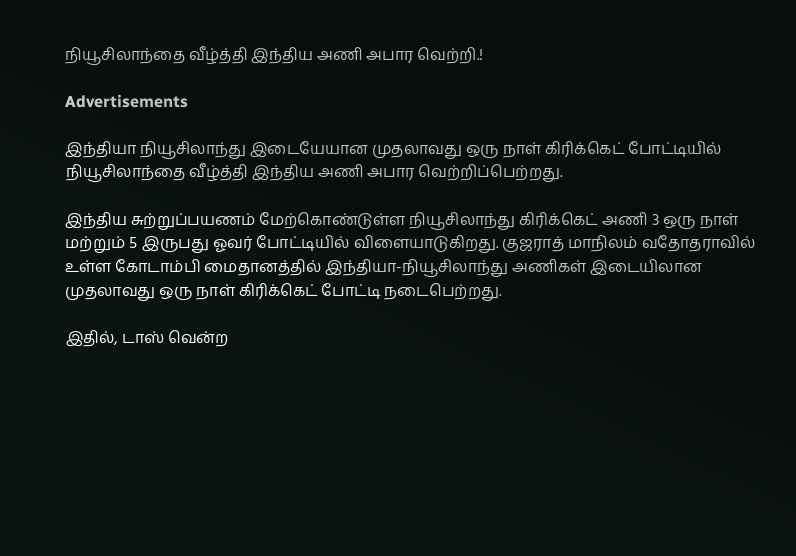நியூசிலாந்தை வீழ்த்தி இந்திய அணி அபார வெற்றி.!

Advertisements

இந்தியா நியூசிலாந்து இடையேயான முதலாவது ஒரு நாள் கிரிக்கெட் போட்டியில் நியூசிலாந்தை வீழ்த்தி இந்திய அணி அபார வெற்றிப்பெற்றது.

இந்திய சுற்றுப்பயணம் மேற்கொண்டுள்ள நியூசிலாந்து கிரிக்கெட் அணி 3 ஒரு நாள் மற்றும் 5 இருபது ஓவர் போட்டியில் விளையாடுகிறது. குஜராத் மாநிலம் வதோதராவில் உள்ள கோடாம்பி மைதானத்தில் இந்தியா-நியூசிலாந்து அணிகள் இடையிலான முதலாவது ஒரு நாள் கிரிக்கெட் போட்டி நடைபெற்றது.

இதில், டாஸ் வென்ற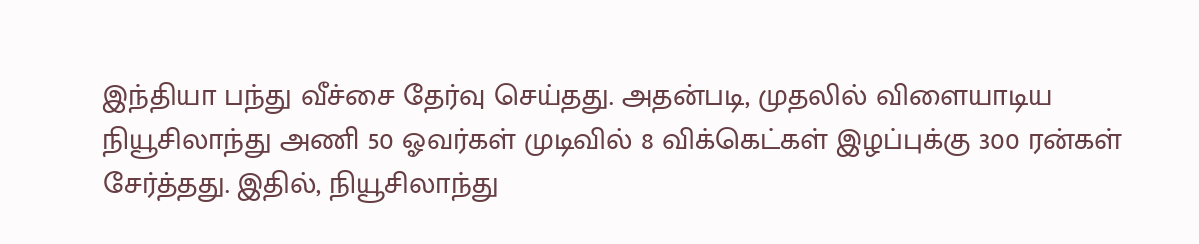இந்தியா பந்து வீச்சை தேர்வு செய்தது. அதன்படி, முதலில் விளையாடிய நியூசிலாந்து அணி 50 ஓவர்கள் முடிவில் 8 விக்கெட்கள் இழப்புக்கு 300 ரன்கள் சேர்த்தது. இதில், நியூசிலாந்து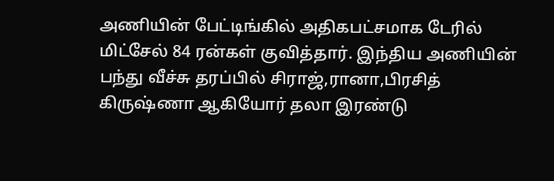அணியின் பேட்டிங்கில் அதிகபட்சமாக டேரில் மிட்சேல் 84 ரன்கள் குவித்தார். இந்திய அணியின் பந்து வீச்சு தரப்பில் சிராஜ்,ரானா,பிரசித் கிருஷ்ணா ஆகியோர் தலா இரண்டு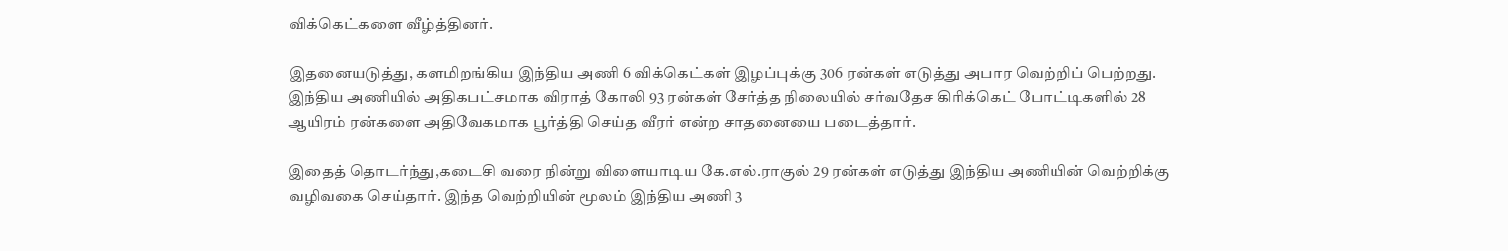விக்கெட்களை வீழ்த்தினர்.

இதனையடுத்து, களமிறங்கிய இந்திய அணி 6 விக்கெட்கள் இழப்புக்கு 306 ரன்கள் எடுத்து அபார வெற்றிப் பெற்றது. இந்திய அணியில் அதிகபட்சமாக விராத் கோலி 93 ரன்கள் சேர்த்த நிலையில் சர்வதேச கிரிக்கெட் போட்டிகளில் 28 ஆயிரம் ரன்களை அதிவேகமாக பூர்த்தி செய்த வீரர் என்ற சாதனையை படைத்தார்.

இதைத் தொடர்ந்து,கடைசி வரை நின்று விளையாடிய கே.எல்.ராகுல் 29 ரன்கள் எடுத்து இந்திய அணியின் வெற்றிக்கு வழிவகை செய்தார். இந்த வெற்றியின் மூலம் இந்திய அணி 3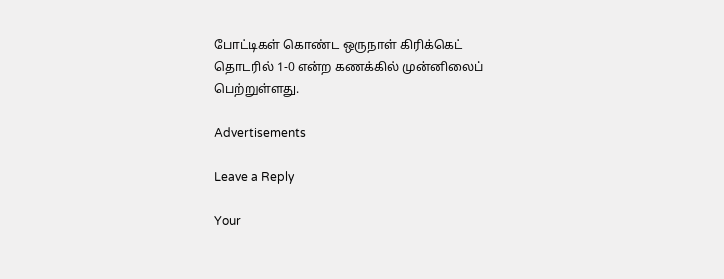போட்டிகள் கொண்ட ஒருநாள் கிரிக்கெட் தொடரில் 1-0 என்ற கணக்கில் முன்னிலைப் பெற்றுள்ளது.

Advertisements

Leave a Reply

Your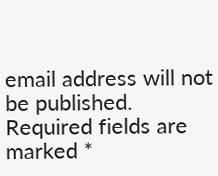email address will not be published. Required fields are marked *